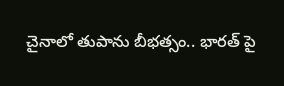చైనాలో తుపాను బీభత్సం.. భార‌త్ పై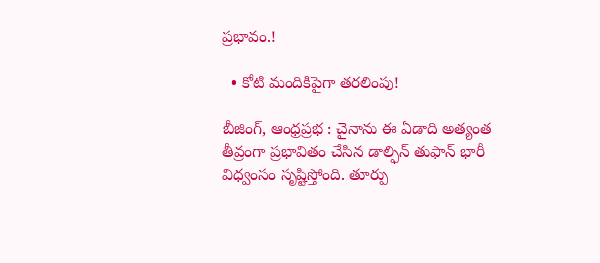ప్ర‌భావం.!

  • కోటి మందికిపైగా తరలింపు!

బీజింగ్‌, ఆంధ్ర‌ప్ర‌భ : చైనాను ఈ ఏడాది అత్యంత తీవ్రంగా ప్రభావితం చేసిన డాల్ఫిన్ తుఫాన్ భారీ విధ్వంసం సృష్టిస్తోంది. తూర్పు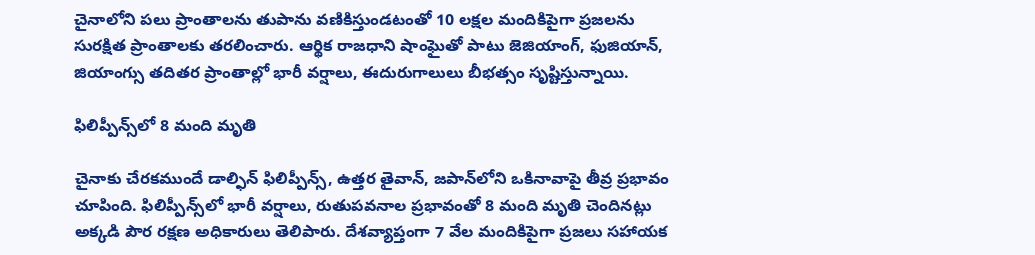చైనాలోని పలు ప్రాంతాలను తుపాను వణికిస్తుండటంతో 10 లక్షల మందికిపైగా ప్రజలను సురక్షిత ప్రాంతాలకు తరలించారు. ఆర్థిక రాజధాని షాంఘైతో పాటు జెజియాంగ్‌, ఫుజియాన్‌, జియాంగ్సు తదితర ప్రాంతాల్లో భారీ వర్షాలు, ఈదురుగాలులు బీభత్సం సృష్టిస్తున్నాయి.

ఫిలిప్పీన్స్‌లో 8 మంది మృతి

చైనాకు చేరకముందే డాల్ఫిన్‌ ఫిలిప్పీన్స్‌, ఉత్తర తైవాన్‌, జపాన్‌లోని ఒకినావాపై తీవ్ర ప్రభావం చూపింది. ఫిలిప్పీన్స్‌లో భారీ వర్షాలు, రుతుపవనాల ప్రభావంతో 8 మంది మృతి చెందినట్లు అక్కడి పౌర రక్షణ అధికారులు తెలిపారు. దేశవ్యాప్తంగా 7 వేల మందికిపైగా ప్రజలు సహాయక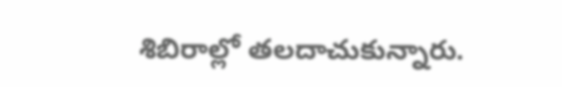శిబిరాల్లో తలదాచుకున్నారు.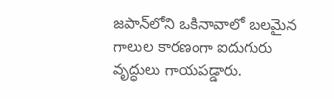జపాన్‌లోని ఒకినావాలో బలమైన గాలుల కారణంగా ఐదుగురు వృద్ధులు గాయపడ్డారు.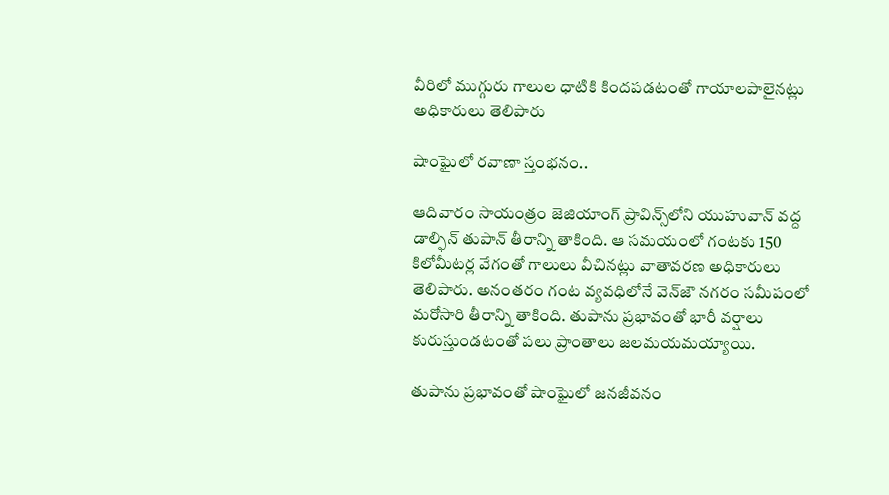వీరిలో ముగ్గురు గాలుల ధాటికి కిందపడటంతో గాయాలపాలైనట్లు అధికారులు తెలిపారు

షాంఘైలో రవాణా స్తంభనం..

ఆదివారం సాయంత్రం జెజియాంగ్‌ ప్రావిన్స్‌లోని యుహువాన్‌ వద్ద డాల్ఫిన్ తుపాన్ తీరాన్ని తాకింది. ఆ సమయంలో గంటకు 150 కిలోమీటర్ల వేగంతో గాలులు వీచినట్లు వాతావరణ అధికారులు తెలిపారు. అనంతరం గంట వ్యవధిలోనే వెన్‌జౌ నగరం సమీపంలో మరోసారి తీరాన్ని తాకింది. తుపాను ప్రభావంతో భారీ వర్షాలు కురుస్తుండటంతో పలు ప్రాంతాలు జలమయమయ్యాయి.

తుపాను ప్రభావంతో షాంఘైలో జనజీవనం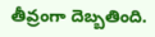తీవ్రంగా దెబ్బతింది.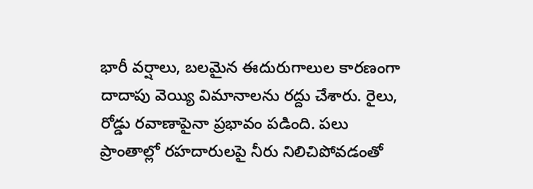భారీ వర్షాలు, బలమైన ఈదురుగాలుల కారణంగా దాదాపు వెయ్యి విమానాలను రద్దు చేశారు. రైలు, రోడ్డు రవాణాపైనా ప్రభావం పడింది. పలు ప్రాంతాల్లో రహదారులపై నీరు నిలిచిపోవడంతో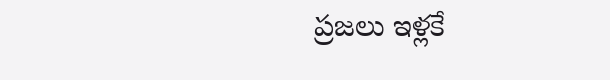ప్రజలు ఇళ్లకే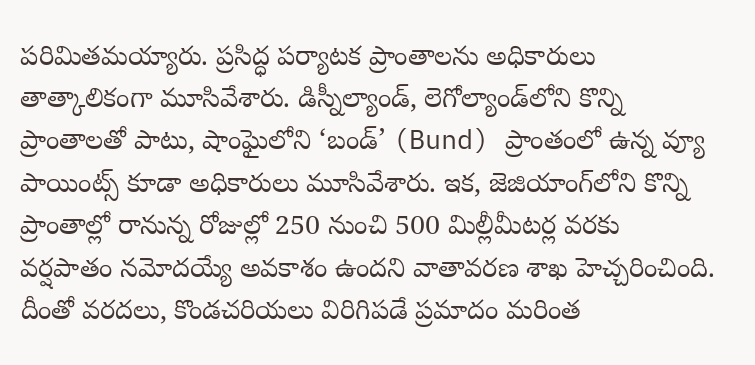పరిమితమయ్యారు. ప్రసిద్ధ పర్యాటక ప్రాంతాలను అధికారులు తాత్కాలికంగా మూసివేశారు. డిస్నీల్యాండ్‌, లెగోల్యాండ్‌లోని కొన్ని ప్రాంతాలతో పాటు, షాంఘైలోని ‘బండ్’ (Bund) ప్రాంతంలో ఉన్న వ్యూ పాయింట్స్ కూడా అధికారులు మూసివేశారు. ఇక‌, జెజియాంగ్‌లోని కొన్ని ప్రాంతాల్లో రానున్న రోజుల్లో 250 నుంచి 500 మిల్లీమీటర్ల వరకు వర్షపాతం నమోదయ్యే అవకాశం ఉందని వాతావరణ శాఖ హెచ్చరించింది. దీంతో వరదలు, కొండచరియలు విరిగిపడే ప్రమాదం మరింత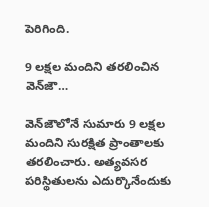పెరిగింది.

9 లక్షల మందిని తరలించిన వెన్‌జౌ…

వెన్‌జౌలోనే సుమారు 9 లక్షల మందిని సురక్షిత ప్రాంతాలకు తరలించారు. అత్యవసర పరిస్థితులను ఎదుర్కొనేందుకు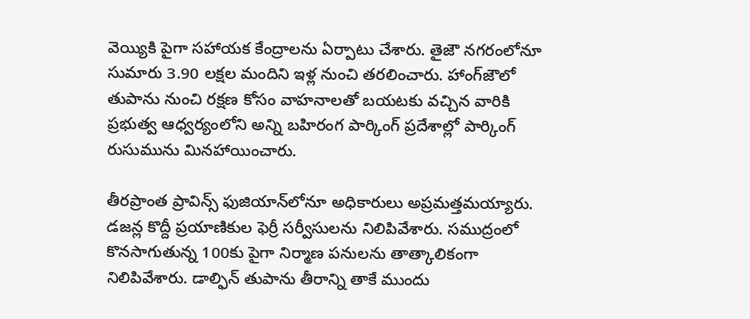వెయ్యికి పైగా సహాయక కేంద్రాలను ఏర్పాటు చేశారు. తైజౌ నగరంలోనూ సుమారు 3.90 లక్షల మందిని ఇళ్ల నుంచి తరలించారు. హాంగ్‌జౌలో తుపాను నుంచి రక్షణ కోసం వాహనాలతో బయటకు వచ్చిన వారికి ప్రభుత్వ ఆధ్వర్యంలోని అన్ని బహిరంగ పార్కింగ్‌ ప్రదేశాల్లో పార్కింగ్‌ రుసుమును మినహాయించారు.

తీరప్రాంత ప్రావిన్స్‌ ఫుజియాన్‌లోనూ అధికారులు అప్రమత్తమయ్యారు. డజన్ల కొద్దీ ప్రయాణికుల ఫెర్రీ సర్వీసులను నిలిపివేశారు. సముద్రంలో కొనసాగుతున్న 100కు పైగా నిర్మాణ పనులను తాత్కాలికంగా నిలిపివేశారు. డాల్ఫిన్‌ తుపాను తీరాన్ని తాకే ముందు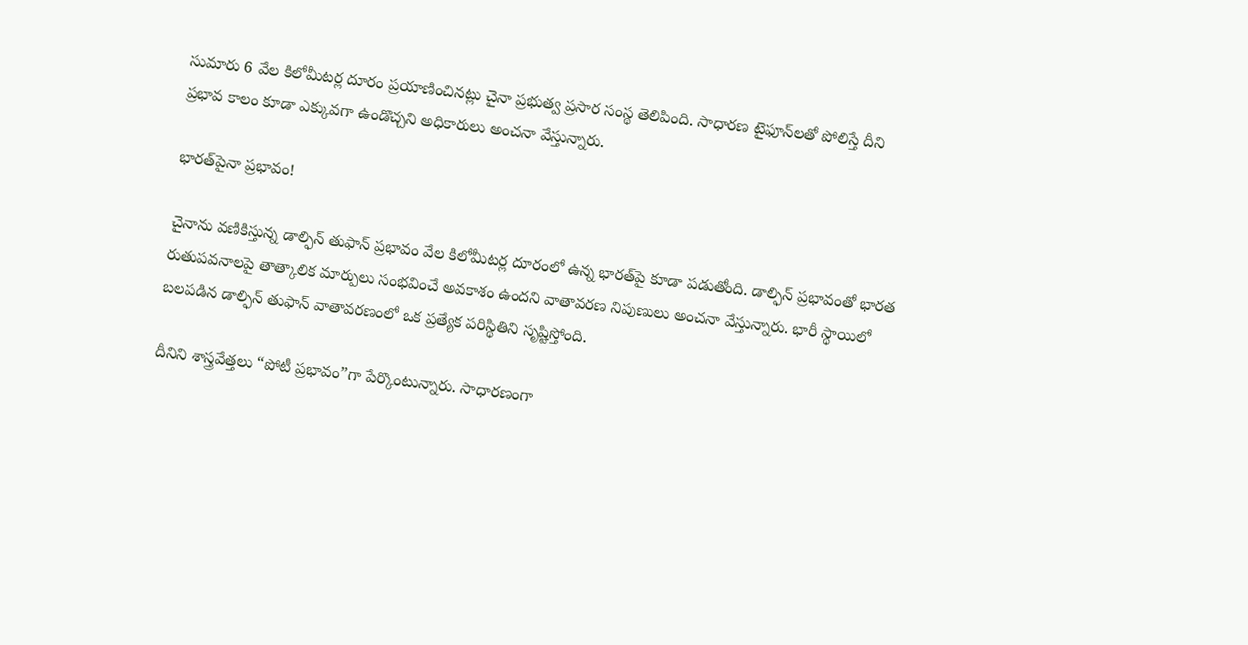సుమారు 6 వేల కిలోమీటర్ల దూరం ప్రయాణించినట్లు చైనా ప్రభుత్వ ప్రసార సంస్థ తెలిపింది. సాధారణ టైఫూన్‌లతో పోలిస్తే దీని ప్రభావ కాలం కూడా ఎక్కువగా ఉండొచ్చని అధికారులు అంచనా వేస్తున్నారు.

భారత్‌పైనా ప్రభావం!

చైనాను వణికిస్తున్న డాల్ఫిన్ తుఫాన్ ప్రభావం వేల కిలోమీటర్ల దూరంలో ఉన్న భారత్‌పై కూడా పడుతోంది. డాల్ఫిన్‌ ప్రభావంతో భారత రుతుపవనాలపై తాత్కాలిక మార్పులు సంభవించే అవకాశం ఉందని వాతావరణ నిపుణులు అంచనా వేస్తున్నారు. భారీ స్థాయిలో బలపడిన డాల్ఫిన్ తుఫాన్ వాతావరణంలో ఒక ప్రత్యేక పరిస్థితిని సృష్టిస్తోంది.

దీనిని శాస్త్రవేత్తలు “పోటీ ప్రభావం”గా పేర్కొంటున్నారు. సాధారణంగా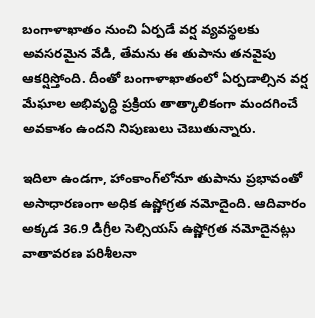బంగాళాఖాతం నుంచి ఏర్పడే వర్ష వ్యవస్థలకు అవసరమైన వేడి, తేమను ఈ తుపాను తనవైపు ఆకర్షిస్తోంది. దీంతో బంగాళాఖాతంలో ఏర్పడాల్సిన వర్ష మేఘాల అభివృద్ధి ప్రక్రియ తాత్కాలికంగా మందగించే అవకాశం ఉందని నిపుణులు చెబుతున్నారు.

ఇదిలా ఉండగా, హాంకాంగ్‌లోనూ తుపాను ప్రభావంతో అసాధారణంగా అధిక ఉష్ణోగ్రత నమోదైంది. ఆదివారం అక్కడ 36.9 డిగ్రీల సెల్సియస్‌ ఉష్ణోగ్రత నమోదైనట్లు వాతావరణ పరిశీలనా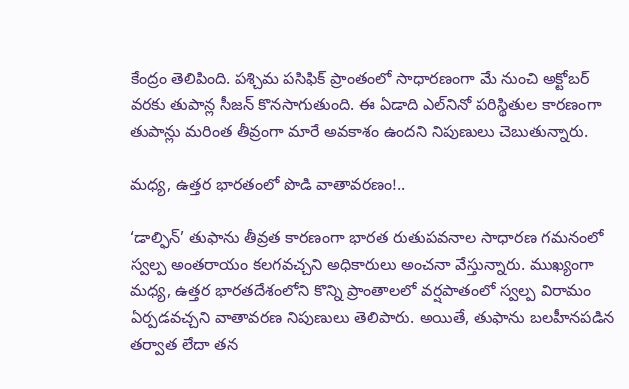కేంద్రం తెలిపింది. పశ్చిమ పసిఫిక్‌ ప్రాంతంలో సాధారణంగా మే నుంచి అక్టోబర్‌ వరకు తుపాన్ల సీజన్‌ కొనసాగుతుంది. ఈ ఏడాది ఎల్‌నినో పరిస్థితుల కారణంగా తుపాన్లు మరింత తీవ్రంగా మారే అవకాశం ఉందని నిపుణులు చెబుతున్నారు.

మధ్య, ఉత్తర భారతంలో పొడి వాతావరణం!..

‘డాల్ఫిన్’ తుఫాను తీవ్రత కారణంగా భారత రుతుపవనాల సాధారణ గమనంలో స్వల్ప అంతరాయం కలగవచ్చని అధికారులు అంచనా వేస్తున్నారు. ముఖ్యంగా మధ్య, ఉత్తర భారతదేశంలోని కొన్ని ప్రాంతాలలో వర్షపాతంలో స్వల్ప విరామం ఏర్పడవచ్చని వాతావరణ నిపుణులు తెలిపారు. అయితే, తుఫాను బలహీనపడిన తర్వాత లేదా తన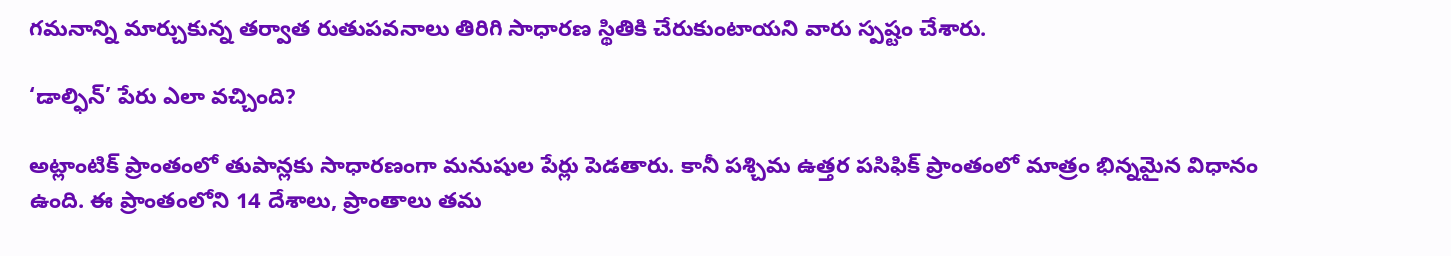గమనాన్ని మార్చుకున్న తర్వాత రుతుపవనాలు తిరిగి సాధారణ స్థితికి చేరుకుంటాయని వారు స్పష్టం చేశారు.

‘డాల్ఫిన్‌’ పేరు ఎలా వచ్చింది?

అట్లాంటిక్‌ ప్రాంతంలో తుపాన్లకు సాధారణంగా మనుషుల పేర్లు పెడతారు. కానీ పశ్చిమ ఉత్తర పసిఫిక్‌ ప్రాంతంలో మాత్రం భిన్నమైన విధానం ఉంది. ఈ ప్రాంతంలోని 14 దేశాలు, ప్రాంతాలు తమ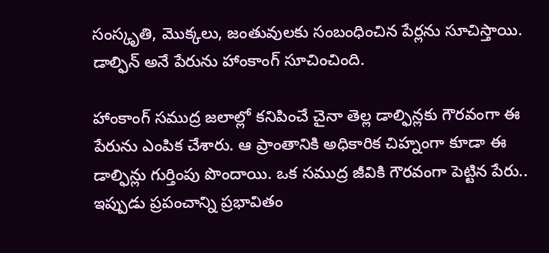సంస్కృతి, మొక్కలు, జంతువులకు సంబంధించిన పేర్లను సూచిస్తాయి. డాల్ఫిన్‌ అనే పేరును హాంకాంగ్‌ సూచించింది.

హాంకాంగ్‌ సముద్ర జలాల్లో కనిపించే చైనా తెల్ల డాల్ఫిన్లకు గౌరవంగా ఈ పేరును ఎంపిక చేశారు. ఆ ప్రాంతానికి అధికారిక చిహ్నంగా కూడా ఈ డాల్ఫిన్లు గుర్తింపు పొందాయి. ఒక సముద్ర జీవికి గౌరవంగా పెట్టిన పేరు.. ఇప్పుడు ప్రపంచాన్ని ప్రభావితం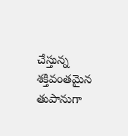చేస్తున్న శక్తివంతమైన తుపానుగా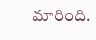మారింది.